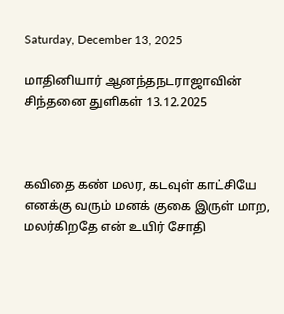Saturday, December 13, 2025

மாதினியார் ஆனந்தநடராஜாவின் சிந்தனை துளிகள் 13.12.2025



கவிதை கண் மலர, கடவுள் காட்சியே எனக்கு வரும் மனக் குகை இருள் மாற, மலர்கிறதே என் உயிர் சோதி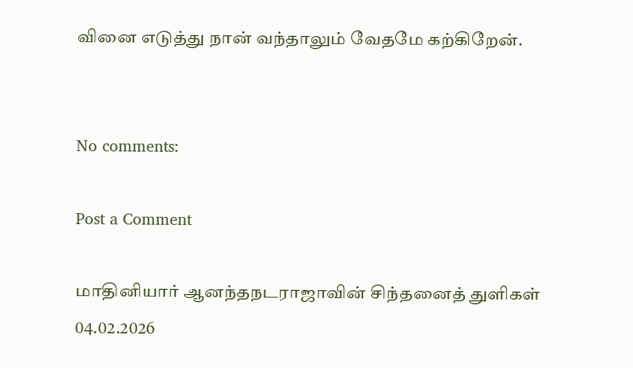வினை எடுத்து நான் வந்தாலும் வேதமே கற்கிறேன்.


No comments:

Post a Comment

மாதினியார் ஆனந்தநடராஜாவின் சிந்தனைத் துளிகள் 04.02.2026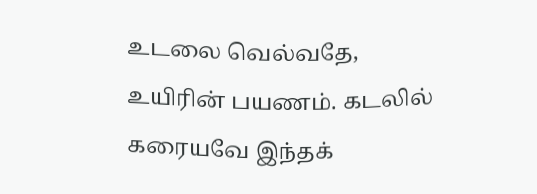உடலை வெல்வதே, உயிரின் பயணம். கடலில் கரையவே இந்தக்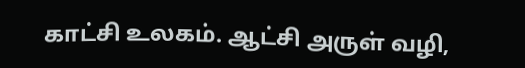காட்சி உலகம். ஆட்சி அருள் வழி,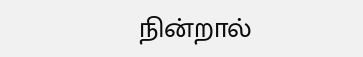நின்றால்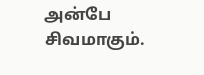அன்பே சிவமாகும்.